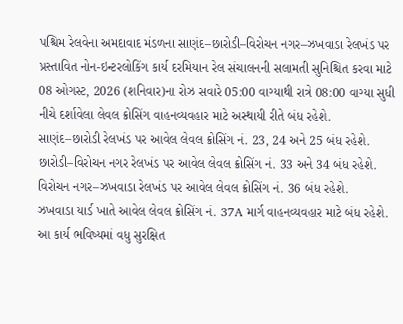પશ્ચિમ રેલવેના અમદાવાદ મંડળના સાણંદ–છારોડી–વિરોચન નગર–ઝખવાડા રેલખંડ પર પ્રસ્તાવિત નોન-ઇન્ટરલોકિંગ કાર્ય દરમિયાન રેલ સંચાલનની સલામતી સુનિશ્ચિત કરવા માટે 08 ઓગસ્ટ, 2026 (શનિવાર)ના રોઝ સવારે 05:00 વાગ્યાથી રાત્રે 08:00 વાગ્યા સુધી નીચે દર્શાવેલા લેવલ ક્રોસિંગ વાહનવ્યવહાર માટે અસ્થાયી રીતે બંધ રહેશે.
સાણંદ–છારોડી રેલખંડ પર આવેલ લેવલ ક્રોસિંગ નં. 23, 24 અને 25 બંધ રહેશે.
છારોડી–વિરોચન નગર રેલખંડ પર આવેલ લેવલ ક્રોસિંગ નં. 33 અને 34 બંધ રહેશે.
વિરોચન નગર–ઝખવાડા રેલખંડ પર આવેલ લેવલ ક્રોસિંગ નં. 36 બંધ રહેશે.
ઝખવાડા યાર્ડ ખાતે આવેલ લેવલ ક્રોસિંગ નં. 37A માર્ગ વાહનવ્યવહાર માટે બંધ રહેશે.
આ કાર્ય ભવિષ્યમાં વધુ સુરક્ષિત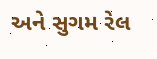અને સુગમ રેલ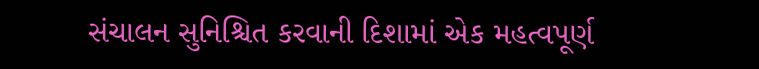સંચાલન સુનિશ્ચિત કરવાની દિશામાં એક મહત્વપૂર્ણ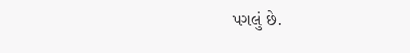પગલું છે.